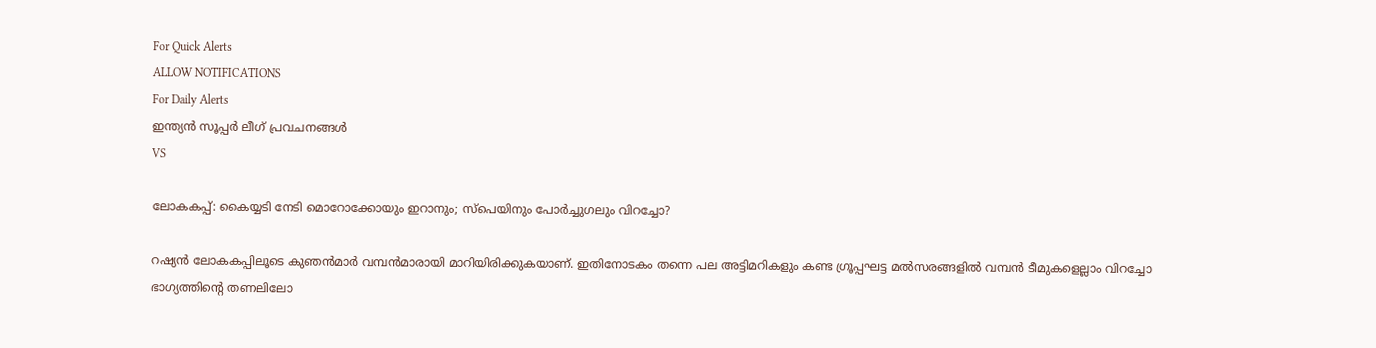For Quick Alerts
ALLOW NOTIFICATIONS
For Daily Alerts
ഇന്ത്യന്‍ സൂപ്പര്‍ ലീഗ്‌ പ്രവചനങ്ങൾ
VS

ലോകകപ്പ്: കൈയ്യടി നേടി മൊറോക്കോയും ഇറാനും; സ്‌പെയിനും പോര്‍ച്ചുഗലും വിറച്ചോ?

റഷ്യന്‍ ലോകകപ്പിലൂടെ കുഞന്‍മാര്‍ വമ്പന്‍മാരായി മാറിയിരിക്കുകയാണ്. ഇതിനോടകം തന്നെ പല അട്ടിമറികളും കണ്ട ഗ്രൂപ്പഘട്ട മല്‍സരങ്ങളില്‍ വമ്പന്‍ ടീമുകളെല്ലാം വിറച്ചോ ഭാഗ്യത്തിന്റെ തണലിലോ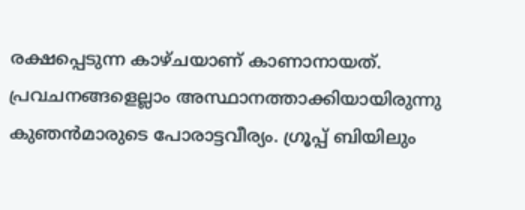രക്ഷപ്പെടുന്ന കാഴ്ചയാണ് കാണാനായത്. പ്രവചനങ്ങളെല്ലാം അസ്ഥാനത്താക്കിയായിരുന്നു കുഞന്‍മാരുടെ പോരാട്ടവീര്യം. ഗ്രൂപ്പ് ബിയിലും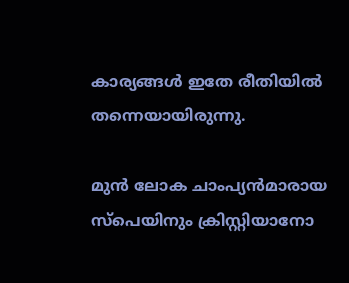കാര്യങ്ങള്‍ ഇതേ രീതിയില്‍ തന്നെയായിരുന്നു.

മുന്‍ ലോക ചാംപ്യന്‍മാരായ സ്‌പെയിനും ക്രിസ്റ്റിയാനോ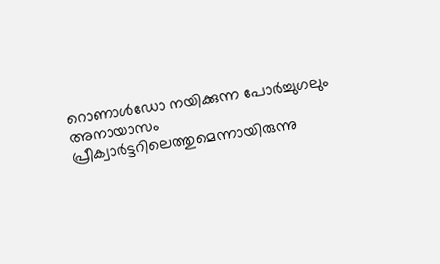റൊണാള്‍ഡോ നയിക്കുന്ന പോര്‍ച്ചുഗലും അനായാസം പ്രീക്വാര്‍ട്ടറിലെത്തുമെന്നായിരുന്നു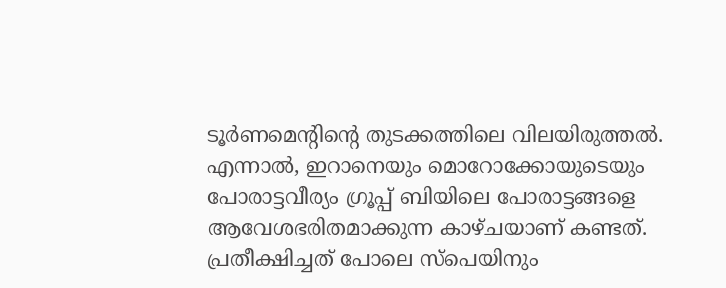ടൂര്‍ണമെന്റിന്റെ തുടക്കത്തിലെ വിലയിരുത്തല്‍. എന്നാല്‍, ഇറാനെയും മൊറോക്കോയുടെയും പോരാട്ടവീര്യം ഗ്രൂപ്പ് ബിയിലെ പോരാട്ടങ്ങളെ ആവേശഭരിതമാക്കുന്ന കാഴ്ചയാണ് കണ്ടത്. പ്രതീക്ഷിച്ചത് പോലെ സ്‌പെയിനും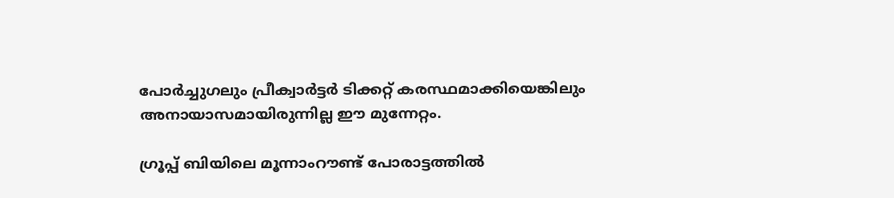പോര്‍ച്ചുഗലും പ്രീക്വാര്‍ട്ടര്‍ ടിക്കറ്റ് കരസ്ഥമാക്കിയെങ്കിലും അനായാസമായിരുന്നില്ല ഈ മുന്നേറ്റം.

ഗ്രൂപ്പ് ബിയിലെ മൂന്നാംറൗണ്ട് പോരാട്ടത്തില്‍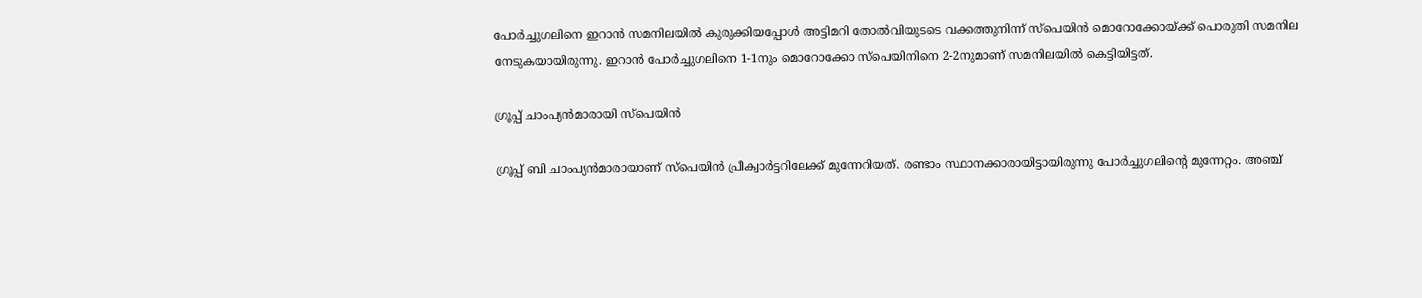പോര്‍ച്ചുഗലിനെ ഇറാന്‍ സമനിലയില്‍ കുരുക്കിയപ്പോള്‍ അട്ടിമറി തോല്‍വിയുടടെ വക്കത്തുനിന്ന് സ്‌പെയിന്‍ മൊറോക്കോയ്ക്ക് പൊരുതി സമനില നേടുകയായിരുന്നു. ഇറാന്‍ പോര്‍ച്ചുഗലിനെ 1-1നും മൊറോക്കോ സ്‌പെയിനിനെ 2-2നുമാണ് സമനിലയില്‍ കെട്ടിയിട്ടത്.

ഗ്രൂപ്പ് ചാംപ്യന്‍മാരായി സ്‌പെയിന്‍

ഗ്രൂപ്പ് ബി ചാംപ്യന്‍മാരായാണ് സ്‌പെയിന്‍ പ്രീക്വാര്‍ട്ടറിലേക്ക് മുന്നേറിയത്. രണ്ടാം സ്ഥാനക്കാരായിട്ടായിരുന്നു പോര്‍ച്ചുഗലിന്റെ മുന്നേറ്റം. അഞ്ച്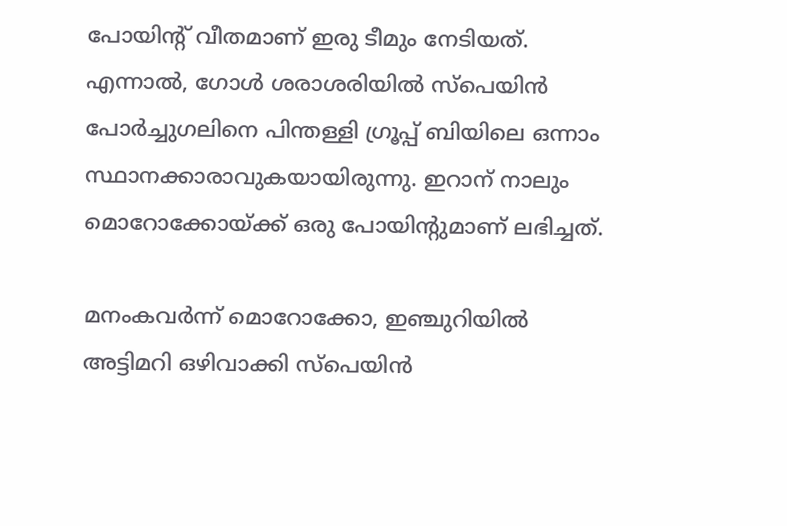പോയിന്റ് വീതമാണ് ഇരു ടീമും നേടിയത്. എന്നാല്‍, ഗോള്‍ ശരാശരിയില്‍ സ്‌പെയിന്‍ പോര്‍ച്ചുഗലിനെ പിന്തള്ളി ഗ്രൂപ്പ് ബിയിലെ ഒന്നാം സ്ഥാനക്കാരാവുകയായിരുന്നു. ഇറാന് നാലും മൊറോക്കോയ്ക്ക് ഒരു പോയിന്റുമാണ് ലഭിച്ചത്.

മനംകവര്‍ന്ന് മൊറോക്കോ, ഇഞ്ചുറിയില്‍ അട്ടിമറി ഒഴിവാക്കി സ്‌പെയിന്‍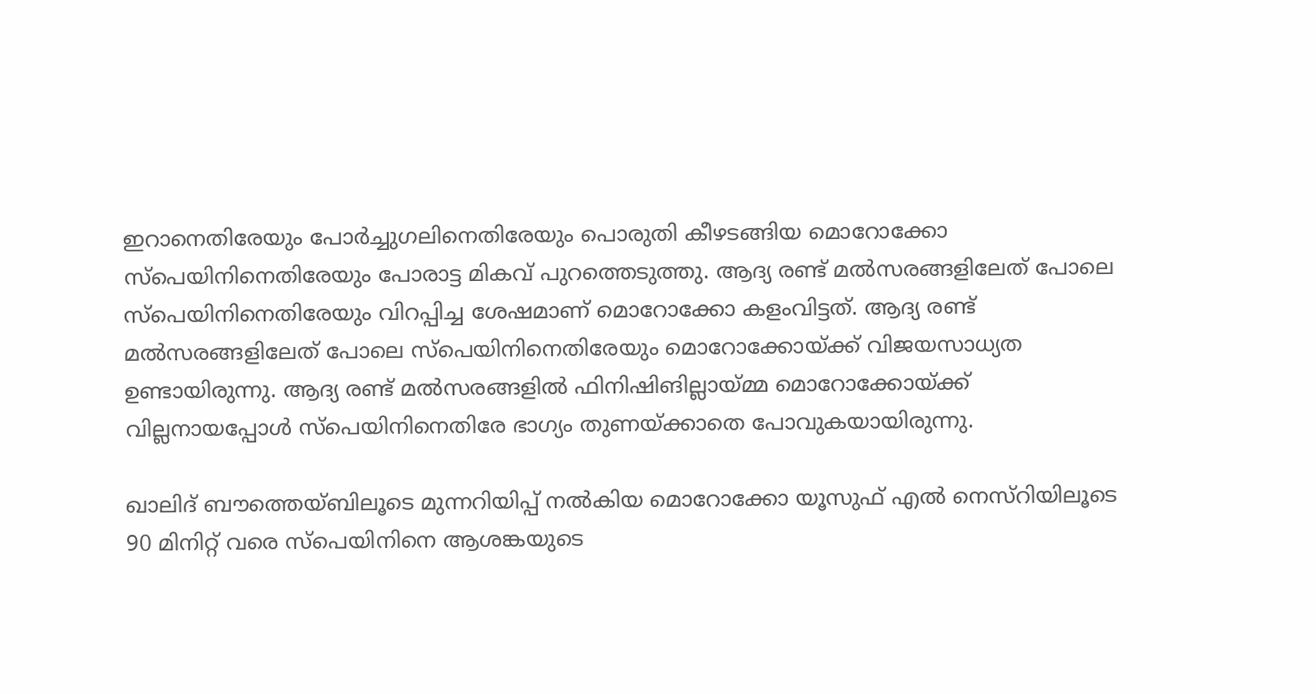ഇറാനെതിരേയും പോര്‍ച്ചുഗലിനെതിരേയും പൊരുതി കീഴടങ്ങിയ മൊറോക്കോ സ്‌പെയിനിനെതിരേയും പോരാട്ട മികവ് പുറത്തെടുത്തു. ആദ്യ രണ്ട് മല്‍സരങ്ങളിലേത് പോലെ സ്‌പെയിനിനെതിരേയും വിറപ്പിച്ച ശേഷമാണ് മൊറോക്കോ കളംവിട്ടത്. ആദ്യ രണ്ട് മല്‍സരങ്ങളിലേത് പോലെ സ്‌പെയിനിനെതിരേയും മൊറോക്കോയ്ക്ക് വിജയസാധ്യത ഉണ്ടായിരുന്നു. ആദ്യ രണ്ട് മല്‍സരങ്ങളില്‍ ഫിനിഷിങില്ലായ്മ്മ മൊറോക്കോയ്ക്ക് വില്ലനായപ്പോള്‍ സ്‌പെയിനിനെതിരേ ഭാഗ്യം തുണയ്ക്കാതെ പോവുകയായിരുന്നു.

ഖാലിദ് ബൗത്തെയ്ബിലൂടെ മുന്നറിയിപ്പ് നല്‍കിയ മൊറോക്കോ യൂസുഫ് എല്‍ നെസ്‌റിയിലൂടെ 90 മിനിറ്റ് വരെ സ്‌പെയിനിനെ ആശങ്കയുടെ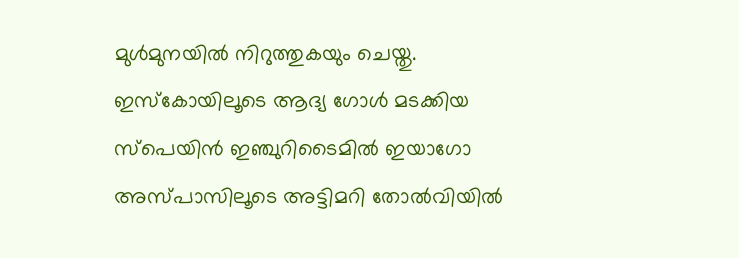മുള്‍മുനയില്‍ നിറുത്തുകയും ചെയ്തു. ഇസ്‌കോയിലൂടെ ആദ്യ ഗോള്‍ മടക്കിയ സ്‌പെയിന്‍ ഇഞ്ചുറിടൈമില്‍ ഇയാഗോ അസ്പാസിലൂടെ അട്ടിമറി തോല്‍വിയില്‍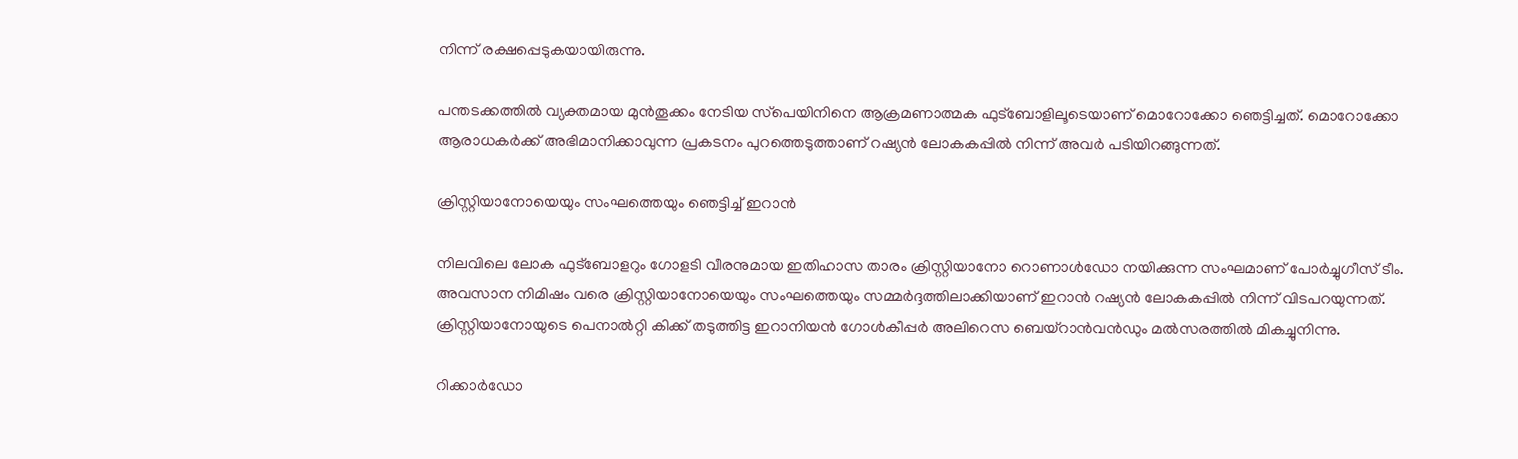നിന്ന് രക്ഷപ്പെടുകയായിരുന്നു.

പന്തടക്കത്തില്‍ വ്യക്തമായ മുന്‍തൂക്കം നേടിയ സ്‌പെയിനിനെ ആക്രമണാത്മക ഫുട്‌ബോളിലൂടെയാണ് മൊറോക്കോ ഞെട്ടിച്ചത്. മൊറോക്കോ ആരാധകര്‍ക്ക് അഭിമാനിക്കാവുന്ന പ്രകടനം പുറത്തെടുത്താണ് റഷ്യന്‍ ലോകകപ്പില്‍ നിന്ന് അവര്‍ പടിയിറങ്ങുന്നത്.

ക്രിസ്റ്റിയാനോയെയും സംഘത്തെയും ഞെട്ടിച്ച് ഇറാന്‍

നിലവിലെ ലോക ഫുട്‌ബോളറും ഗോളടി വീരനുമായ ഇതിഹാസ താരം ക്രിസ്റ്റിയാനോ റൊണാള്‍ഡോ നയിക്കുന്ന സംഘമാണ് പോര്‍ച്ചുഗീസ് ടീം. അവസാന നിമിഷം വരെ ക്രിസ്റ്റിയാനോയെയും സംഘത്തെയും സമ്മര്‍ദ്ദത്തിലാക്കിയാണ് ഇറാന്‍ റഷ്യന്‍ ലോകകപ്പില്‍ നിന്ന് വിടപറയുന്നത്. ക്രിസ്റ്റിയാനോയുടെ പെനാല്‍റ്റി കിക്ക് തടുത്തിട്ട ഇറാനിയന്‍ ഗോള്‍കീപ്പര്‍ അലിറെസ ബെയ്‌റാന്‍വന്‍ഡും മല്‍സരത്തില്‍ മികച്ചുനിന്നു.

റിക്കാര്‍ഡോ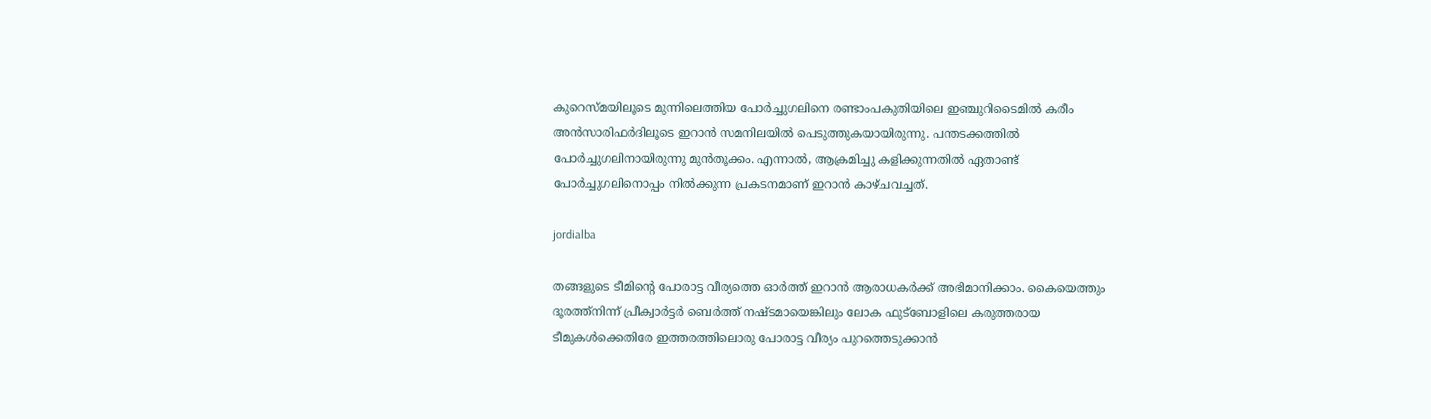കുറെസ്മയിലൂടെ മുന്നിലെത്തിയ പോര്‍ച്ചുഗലിനെ രണ്ടാംപകുതിയിലെ ഇഞ്ചുറിടൈമില്‍ കരീം അന്‍സാരിഫര്‍ദിലൂടെ ഇറാന്‍ സമനിലയില്‍ പെടുത്തുകയായിരുന്നു. പന്തടക്കത്തില്‍ പോര്‍ച്ചുഗലിനായിരുന്നു മുന്‍തൂക്കം. എന്നാല്‍, ആക്രമിച്ചു കളിക്കുന്നതില്‍ ഏതാണ്ട് പോര്‍ച്ചുഗലിനൊപ്പം നില്‍ക്കുന്ന പ്രകടനമാണ് ഇറാന്‍ കാഴ്ചവച്ചത്.

jordialba

തങ്ങളുടെ ടീമിന്റെ പോരാട്ട വീര്യത്തെ ഓര്‍ത്ത് ഇറാന്‍ ആരാധകര്‍ക്ക് അഭിമാനിക്കാം. കൈയെത്തും ദൂരത്ത്‌നിന്ന് പ്രീക്വാര്‍ട്ടര്‍ ബെര്‍ത്ത് നഷ്ടമായെങ്കിലും ലോക ഫുട്‌ബോളിലെ കരുത്തരായ ടീമുകള്‍ക്കെതിരേ ഇത്തരത്തിലൊരു പോരാട്ട വീര്യം പുറത്തെടുക്കാന്‍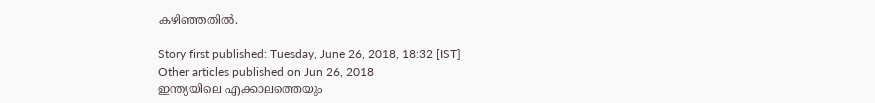കഴിഞ്ഞതില്‍.

Story first published: Tuesday, June 26, 2018, 18:32 [IST]
Other articles published on Jun 26, 2018
ഇന്ത്യയിലെ എക്കാലത്തെയും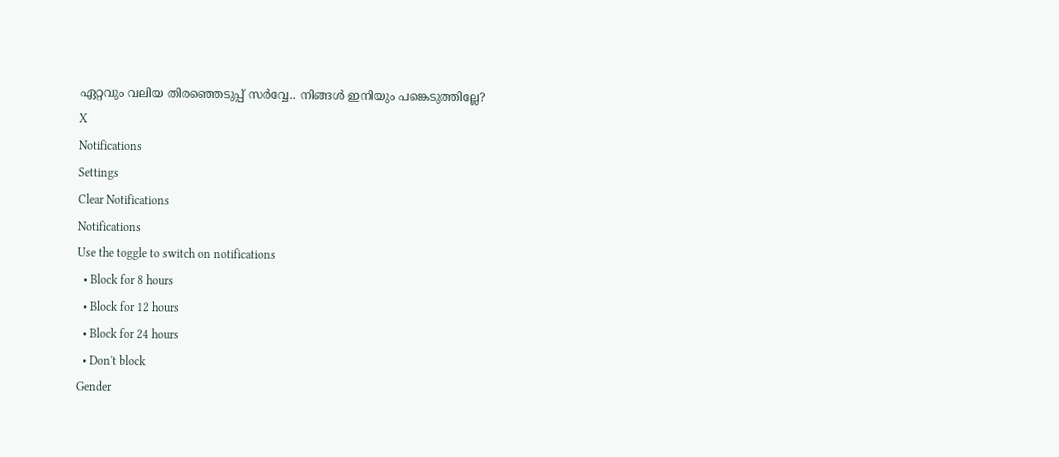ഏറ്റവും വലിയ തിരഞ്ഞെടുപ്പ് സർവ്വേ.. നിങ്ങൾ ഇനിയും പങ്കെടുത്തില്ലേ?
X
Notifications
Settings
Clear Notifications
Notifications
Use the toggle to switch on notifications
  • Block for 8 hours
  • Block for 12 hours
  • Block for 24 hours
  • Don't block
Gender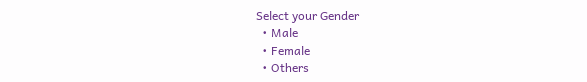Select your Gender
  • Male
  • Female
  • Others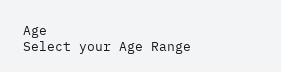Age
Select your Age Range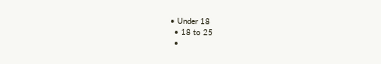• Under 18
  • 18 to 25
  •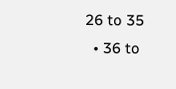26 to 35
  • 36 to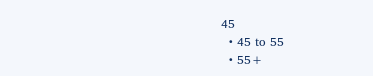45
  • 45 to 55
  • 55+